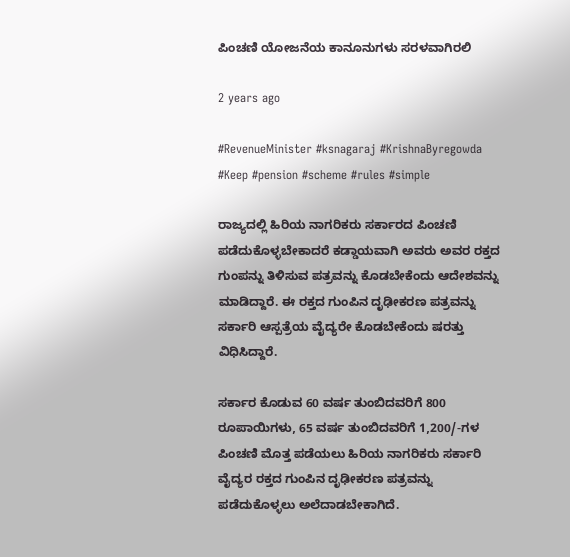ಪಿಂಚಣಿ ಯೋಜನೆಯ ಕಾನೂನುಗಳು ಸರಳವಾಗಿರಲಿ

2 years ago

#RevenueMinister #ksnagaraj #KrishnaByregowda #Keep #pension #scheme #rules #simple

ರಾಜ್ಯದಲ್ಲಿ ಹಿರಿಯ ನಾಗರಿಕರು ಸರ್ಕಾರದ ಪಿಂಚಣಿ ಪಡೆದುಕೊಳ್ಳಬೇಕಾದರೆ ಕಡ್ಡಾಯವಾಗಿ ಅವರು ಅವರ ರಕ್ತದ ಗುಂಪನ್ನು ತಿಳಿಸುವ ಪತ್ರವನ್ನು ಕೊಡಬೇಕೆಂದು ಆದೇಶವನ್ನು ಮಾಡಿದ್ದಾರೆ. ಈ ರಕ್ತದ ಗುಂಪಿನ ದೃಢೀಕರಣ ಪತ್ರವನ್ನು ಸರ್ಕಾರಿ ಆಸ್ಪತ್ರೆಯ ವೈದ್ಯರೇ ಕೊಡಬೇಕೆಂದು ಷರತ್ತು ವಿಧಿಸಿದ್ದಾರೆ.

ಸರ್ಕಾರ ಕೊಡುವ 60 ವರ್ಷ ತುಂಬಿದವರಿಗೆ 800 ರೂಪಾಯಿಗಳು, 65 ವರ್ಷ ತುಂಬಿದವರಿಗೆ 1,200/-ಗಳ ಪಿಂಚಣಿ ಮೊತ್ತ ಪಡೆಯಲು ಹಿರಿಯ ನಾಗರಿಕರು ಸರ್ಕಾರಿ ವೈದ್ಯರ ರಕ್ತದ ಗುಂಪಿನ ದೃಢೀಕರಣ ಪತ್ರವನ್ನು ಪಡೆದುಕೊಳ್ಳಲು ಅಲೆದಾಡಬೇಕಾಗಿದೆ.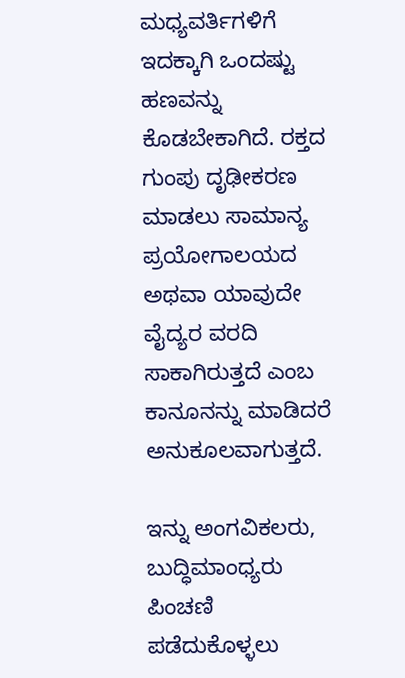ಮಧ್ಯವರ್ತಿಗಳಿಗೆ ಇದಕ್ಕಾಗಿ ಒಂದಷ್ಟು ಹಣವನ್ನು ಕೊಡಬೇಕಾಗಿದೆ. ರಕ್ತದ ಗುಂಪು ದೃಢೀಕರಣ ಮಾಡಲು ಸಾಮಾನ್ಯ ಪ್ರಯೋಗಾಲಯದ ಅಥವಾ ಯಾವುದೇ ವೈದ್ಯರ ವರದಿ ಸಾಕಾಗಿರುತ್ತದೆ ಎಂಬ ಕಾನೂನನ್ನು ಮಾಡಿದರೆ ಅನುಕೂಲವಾಗುತ್ತದೆ.

ಇನ್ನು ಅಂಗವಿಕಲರು, ಬುದ್ಧಿಮಾಂಧ್ಯರು ಪಿಂಚಣಿ ಪಡೆದುಕೊಳ್ಳಲು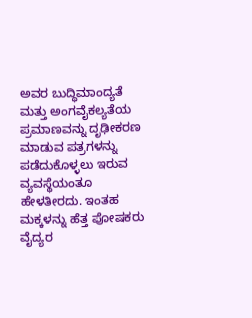ಅವರ ಬುದ್ಧಿಮಾಂದ್ಯತೆ ಮತ್ತು ಅಂಗವೈಕಲ್ಯತೆಯ ಪ್ರಮಾಣವನ್ನು ದೃಢೀಕರಣ ಮಾಡುವ ಪತ್ರಗಳನ್ನು ಪಡೆದುಕೊಳ್ಳಲು ಇರುವ ವ್ಯವಸ್ಥೆಯಂತೂ ಹೇಳತೀರದು. ಇಂತಹ ಮಕ್ಕಳನ್ನು ಹೆತ್ತ ಪೋಷಕರು ವೈದ್ಯರ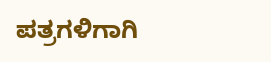ಪತ್ರಗಳಿಗಾಗಿ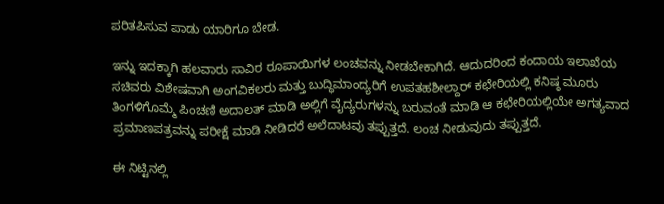ಪರಿತಪಿಸುವ ಪಾಡು ಯಾರಿಗೂ ಬೇಡ.

ಇನ್ನು ಇದಕ್ಕಾಗಿ ಹಲವಾರು ಸಾವಿರ ರೂಪಾಯಿಗಳ ಲಂಚವನ್ನು ನೀಡಬೇಕಾಗಿದೆ. ಆದುದರಿಂದ ಕಂದಾಯ ಇಲಾಖೆಯ ಸಚಿವರು ವಿಶೇಷವಾಗಿ ಅಂಗವಿಕಲರು ಮತ್ತು ಬುದ್ಧಿಮಾಂದ್ಯರಿಗೆ ಉಪತಹಶೀಲ್ದಾ‌ರ್ ಕಛೇರಿಯಲ್ಲಿ ಕನಿಷ್ಠ ಮೂರು ತಿಂಗಳಿಗೊಮ್ಮೆ ಪಿಂಚಣಿ ಅದಾಲತ್‌ ಮಾಡಿ ಅಲ್ಲಿಗೆ ವೈದ್ಯರುಗಳನ್ನು ಬರುವಂತೆ ಮಾಡಿ ಆ ಕಛೇರಿಯಲ್ಲಿಯೇ ಅಗತ್ಯವಾದ ಪ್ರಮಾಣಪತ್ರವನ್ನು ಪರೀಕ್ಷೆ ಮಾಡಿ ನೀಡಿದರೆ ಅಲೆದಾಟವು ತಪ್ಪುತ್ತದೆ. ಲಂಚ ನೀಡುವುದು ತಪ್ಪುತ್ತದೆ.

ಈ ನಿಟ್ಟಿನಲ್ಲಿ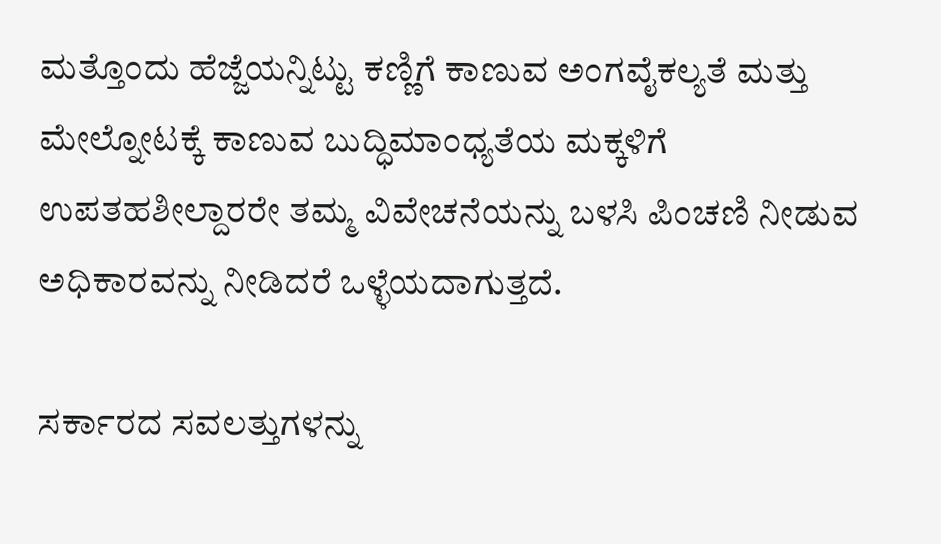ಮತ್ತೊಂದು ಹೆಜ್ಜೆಯನ್ನಿಟ್ಟು ಕಣ್ಣಿಗೆ ಕಾಣುವ ಅಂಗವೈಕಲ್ಯತೆ ಮತ್ತು ಮೇಲ್ನೋಟಕ್ಕೆ ಕಾಣುವ ಬುದ್ಧಿಮಾಂಧ್ಯತೆಯ ಮಕ್ಕಳಿಗೆ ಉಪತಹಶೀಲ್ದಾರರೇ ತಮ್ಮ ವಿವೇಚನೆಯನ್ನು ಬಳಸಿ ಪಿಂಚಣಿ ನೀಡುವ ಅಧಿಕಾರವನ್ನು ನೀಡಿದರೆ ಒಳ್ಳೆಯದಾಗುತ್ತದೆ.

ಸರ್ಕಾರದ ಸವಲತ್ತುಗಳನ್ನು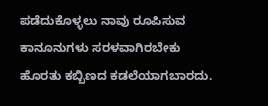ಪಡೆದುಕೊಳ್ಳಲು ನಾವು ರೂಪಿಸುವ ಕಾನೂನುಗಳು ಸರಳವಾಗಿರಬೇಕು ಹೊರತು ಕಬ್ಬಿಣದ ಕಡಲೆಯಾಗಬಾರದು.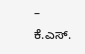– ಕೆ.ಎಸ್‌.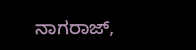ನಾಗರಾಜ್‌,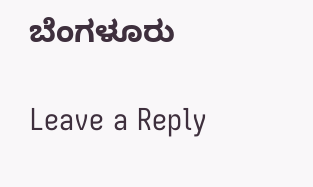ಬೆಂಗಳೂರು

Leave a Reply